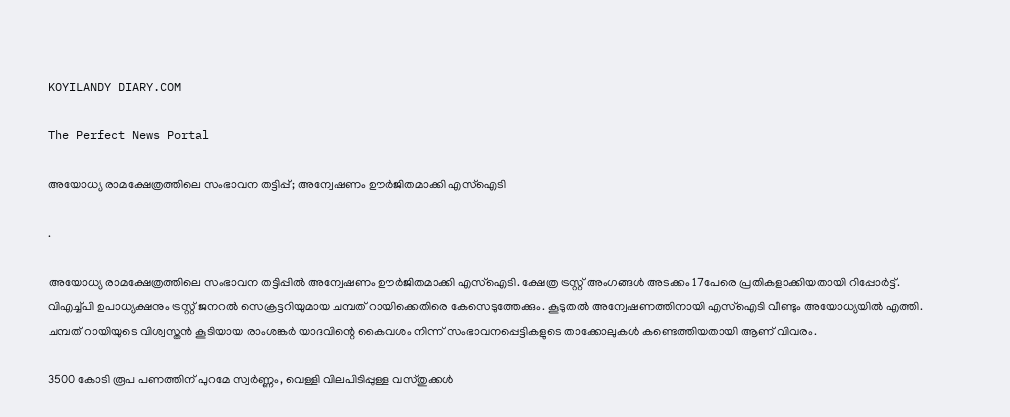KOYILANDY DIARY.COM

The Perfect News Portal

അയോധ്യ രാമക്ഷേത്രത്തിലെ സംഭാവന തട്ടിപ്പ്; അന്വേഷണം ഊർജിതമാക്കി എസ്ഐടി

.

അയോധ്യ രാമക്ഷേത്രത്തിലെ സംഭാവന തട്ടിപ്പിൽ അന്വേഷണം ഊർജിതമാക്കി എസ്ഐടി. ക്ഷേത്ര ട്രസ്റ്റ് അംഗങ്ങൾ അടക്കം 17പേരെ പ്രതികളാക്കിയതായി റിപ്പോർട്ട്. വിഎച്ച്പി ഉപാധ്യക്ഷനും ട്രസ്റ്റ് ജനറൽ സെക്രട്ടറിയുമായ ചമ്പത് റായിക്കെതിരെ കേസെടുത്തേക്കും. കൂടുതൽ അന്വേഷണത്തിനായി എസ്ഐടി വീണ്ടും അയോധ്യയിൽ എത്തി. ചമ്പത് റായിയുടെ വിശ്വസ്തൻ കൂടിയായ രാംശങ്കർ യാദവിന്റെ കൈവശം നിന്ന് സംഭാവനപ്പെട്ടികളുടെ താക്കോലുകൾ കണ്ടെത്തിയതായി ആണ് വിവരം.

3500 കോടി രൂപ പണത്തിന് പുറമേ സ്വർണ്ണം, വെള്ളി വിലപിടിപ്പുള്ള വസ്തുക്കൾ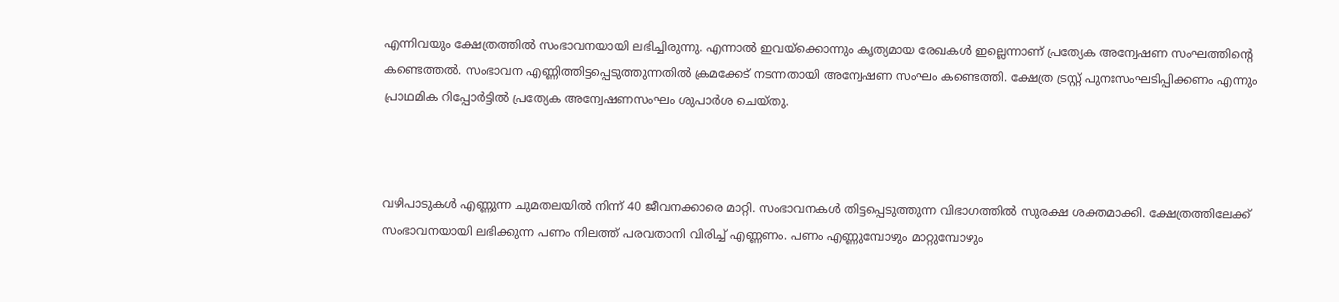എന്നിവയും ക്ഷേത്രത്തിൽ സംഭാവനയായി ലഭിച്ചിരുന്നു. എന്നാൽ ഇവയ്ക്കൊന്നും കൃത്യമായ രേഖകൾ ഇല്ലെന്നാണ് പ്രത്യേക അന്വേഷണ സംഘത്തിന്റെ കണ്ടെത്തൽ. സംഭാവന എണ്ണിത്തിട്ടപ്പെടുത്തുന്നതിൽ ക്രമക്കേട് നടന്നതായി അന്വേഷണ സംഘം കണ്ടെത്തി. ക്ഷേത്ര ട്രസ്റ്റ് പുനഃസംഘടിപ്പിക്കണം എന്നും പ്രാഥമിക റിപ്പോർട്ടിൽ പ്രത്യേക അന്വേഷണസംഘം ശുപാർശ ചെയ്തു.



വഴിപാടുകൾ എണ്ണുന്ന ചുമതലയിൽ നിന്ന് 40 ജീവനക്കാരെ മാറ്റി. സംഭാവനകൾ തിട്ടപ്പെടുത്തുന്ന വിഭാഗത്തിൽ സുരക്ഷ ശക്തമാക്കി. ക്ഷേത്രത്തിലേക്ക് സംഭാവനയായി ലഭിക്കുന്ന പണം നിലത്ത് പരവതാനി വിരിച്ച് എണ്ണണം. പണം എണ്ണുമ്പോഴും മാറ്റുമ്പോഴും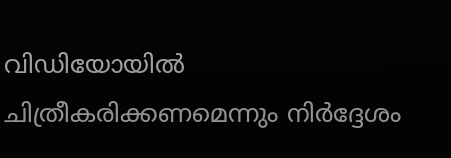വിഡിയോയിൽ ചിത്രീകരിക്കണമെന്നും നിർദ്ദേശം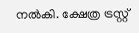നൽകി. ക്ഷേത്ര ട്രസ്റ്റ്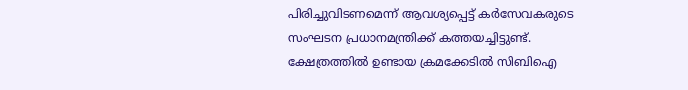പിരിച്ചുവിടണമെന്ന് ആവശ്യപ്പെട്ട് കർസേവകരുടെ സംഘടന പ്രധാനമന്ത്രിക്ക് കത്തയച്ചിട്ടുണ്ട്. ക്ഷേത്രത്തിൽ ഉണ്ടായ ക്രമക്കേടിൽ സിബിഐ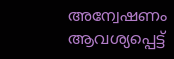അന്വേഷണം ആവശ്യപ്പെട്ട്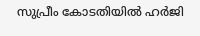സുപ്രീം കോടതിയിൽ ഹർജി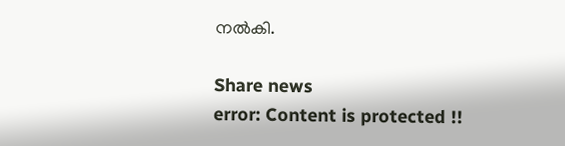നൽകി.

Share news
error: Content is protected !!